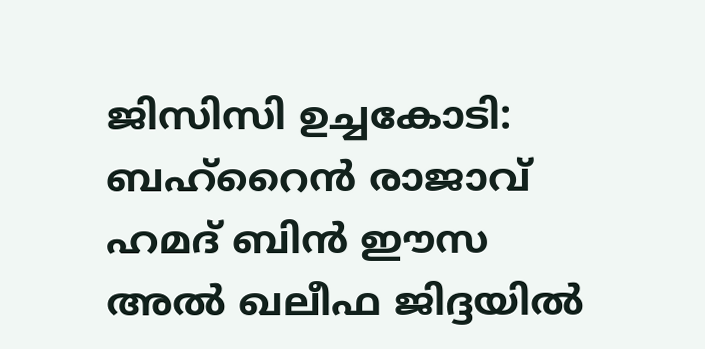ജിസിസി ഉച്ചകോടി: ബഹ്റൈൻ രാജാവ് ഹമദ് ബിൻ ഈസ അൽ ഖലീഫ ജിദ്ദയിൽ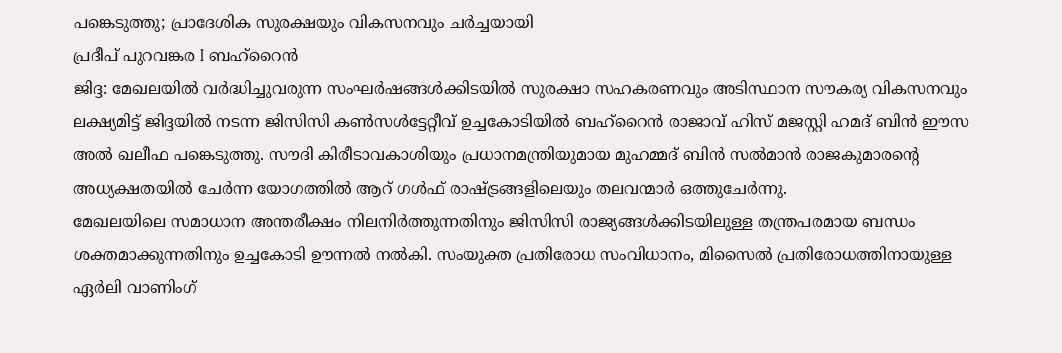പങ്കെടുത്തു; പ്രാദേശിക സുരക്ഷയും വികസനവും ചർച്ചയായി
പ്രദീപ് പുറവങ്കര I ബഹ്റൈൻ
ജിദ്ദ: മേഖലയിൽ വർദ്ധിച്ചുവരുന്ന സംഘർഷങ്ങൾക്കിടയിൽ സുരക്ഷാ സഹകരണവും അടിസ്ഥാന സൗകര്യ വികസനവും ലക്ഷ്യമിട്ട് ജിദ്ദയിൽ നടന്ന ജിസിസി കൺസൾട്ടേറ്റീവ് ഉച്ചകോടിയിൽ ബഹ്റൈൻ രാജാവ് ഹിസ് മജസ്റ്റി ഹമദ് ബിൻ ഈസ അൽ ഖലീഫ പങ്കെടുത്തു. സൗദി കിരീടാവകാശിയും പ്രധാനമന്ത്രിയുമായ മുഹമ്മദ് ബിൻ സൽമാൻ രാജകുമാരന്റെ അധ്യക്ഷതയിൽ ചേർന്ന യോഗത്തിൽ ആറ് ഗൾഫ് രാഷ്ട്രങ്ങളിലെയും തലവന്മാർ ഒത്തുചേർന്നു.
മേഖലയിലെ സമാധാന അന്തരീക്ഷം നിലനിർത്തുന്നതിനും ജിസിസി രാജ്യങ്ങൾക്കിടയിലുള്ള തന്ത്രപരമായ ബന്ധം ശക്തമാക്കുന്നതിനും ഉച്ചകോടി ഊന്നൽ നൽകി. സംയുക്ത പ്രതിരോധ സംവിധാനം, മിസൈൽ പ്രതിരോധത്തിനായുള്ള ഏർലി വാണിംഗ്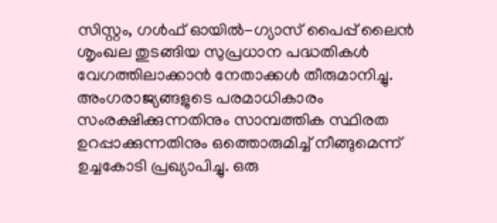സിസ്റ്റം, ഗൾഫ് ഓയിൽ-ഗ്യാസ് പൈപ്പ് ലൈൻ ശൃംഖല തുടങ്ങിയ സുപ്രധാന പദ്ധതികൾ വേഗത്തിലാക്കാൻ നേതാക്കൾ തീരുമാനിച്ചു.
അംഗരാജ്യങ്ങളുടെ പരമാധികാരം സംരക്ഷിക്കുന്നതിനും സാമ്പത്തിക സ്ഥിരത ഉറപ്പാക്കുന്നതിനും ഒത്തൊരുമിച്ച് നീങ്ങുമെന്ന് ഉച്ചകോടി പ്രഖ്യാപിച്ചു. ഒരു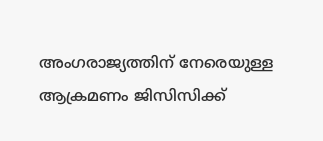അംഗരാജ്യത്തിന് നേരെയുള്ള ആക്രമണം ജിസിസിക്ക്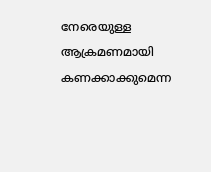നേരെയുള്ള ആക്രമണമായി കണക്കാക്കുമെന്ന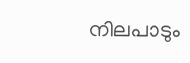നിലപാടും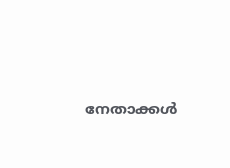നേതാക്കൾ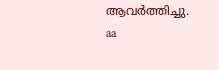ആവർത്തിച്ചു.
aa